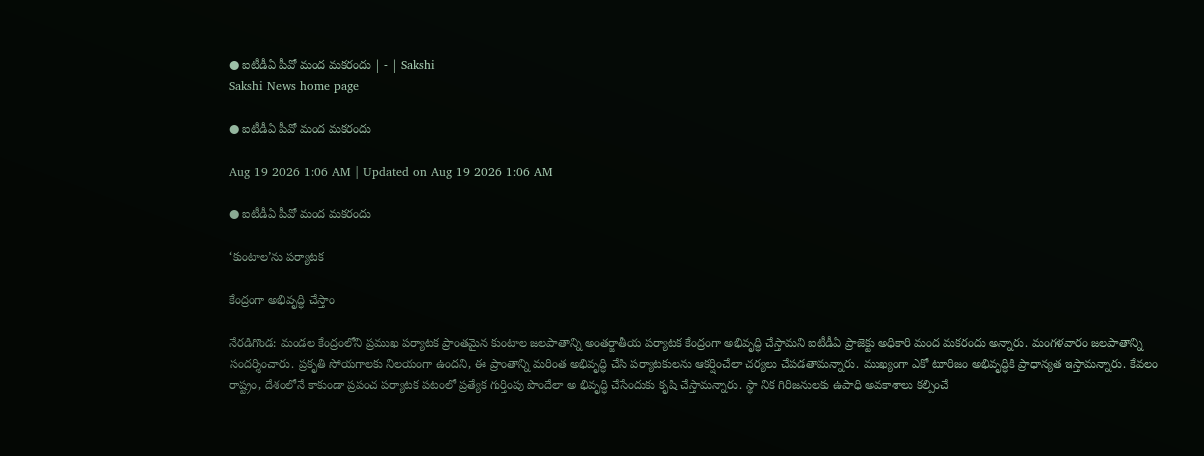● ఐటీడీఏ పీవో మంద మకరందు | - | Sakshi
Sakshi News home page

● ఐటీడీఏ పీవో మంద మకరందు

Aug 19 2026 1:06 AM | Updated on Aug 19 2026 1:06 AM

● ఐటీడీఏ పీవో మంద మకరందు

‘కుంటాల’ను పర్యాటక

కేంద్రంగా అభివృద్ధి చేస్తాం

నేరడిగొండ: మండల కేంద్రంలోని ప్రముఖ పర్యాటక ప్రాంతమైన కుంటాల జలపాతాన్ని అంతర్జాతీయ పర్యాటక కేంద్రంగా అభివృద్ధి చేస్తామని ఐటీడీఏ ప్రాజెక్టు అధికారి మంద మకరందు అన్నారు. మంగళవారం జలపాతాన్ని సందర్శించారు. ప్రకృతి సోయగాలకు నిలయంగా ఉందని, ఈ ప్రాంతాన్ని మరింత అభివృద్ధి చేసి పర్యాటకులను ఆకర్షించేలా చర్యలు చేపడతామన్నారు. ముఖ్యంగా ఎకో టూరిజం అభివృద్ధికి ప్రాధాన్యత ఇస్తామన్నారు. కేవలం రాష్ట్రం, దేశంలోనే కాకుండా ప్రపంచ పర్యాటక పటంలో ప్రత్యేక గుర్తింపు పొందేలా అ భివృద్ధి చేసేందుకు కృషి చేస్తామన్నారు. స్థా నిక గిరిజనులకు ఉపాధి అవకాశాలు కల్పించే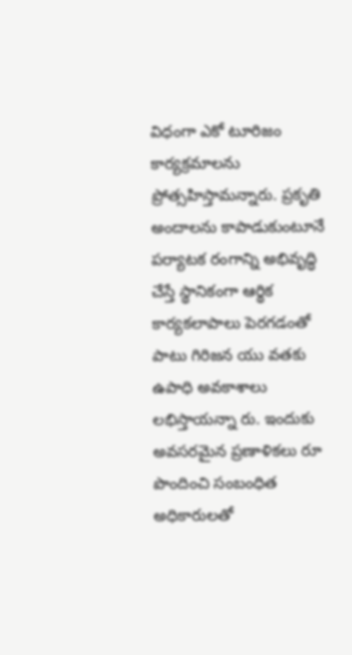విధంగా ఎకో టూరిజం కార్యక్రమాలను ప్రోత్సహిస్తామన్నారు. ప్రకృతి అందాలను కాపాడుకుంటూనే పర్యాటక రంగాన్ని అభివృద్ధి చేస్తే స్థానికంగా ఆర్థిక కార్యకలాపాలు పెరగడంతో పాటు గిరిజన యు వతకు ఉపాధి అవకాశాలు లభిస్తాయన్నా రు. ఇందుకు అవసరమైన ప్రణాళికలు రూ పొందించి సంబంధిత అధికారులతో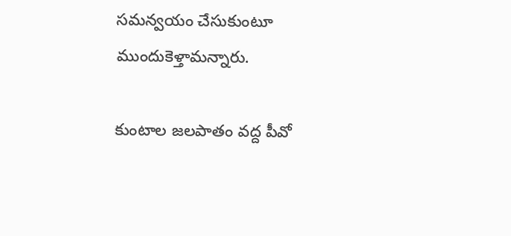సమన్వయం చేసుకుంటూ ముందుకెళ్తామన్నారు.

కుంటాల జలపాతం వద్ద పీవో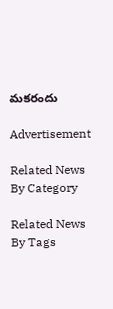మకరందు

Advertisement

Related News By Category

Related News By Tags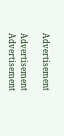Advertisement

Advertisement
Advertisement